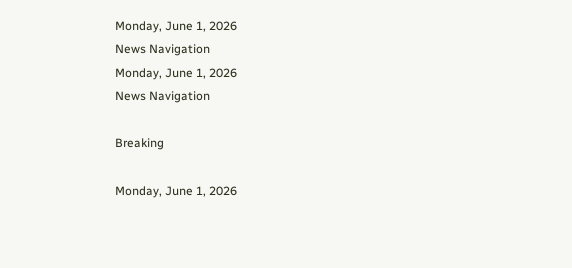Monday, June 1, 2026
News Navigation
Monday, June 1, 2026
News Navigation

Breaking

Monday, June 1, 2026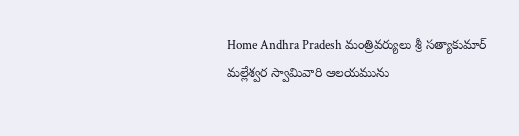Home Andhra Pradesh మంత్రివర్యులు శ్రీ సత్యాకుమార్ మల్లేశ్వర స్వామివారి ఆలయమును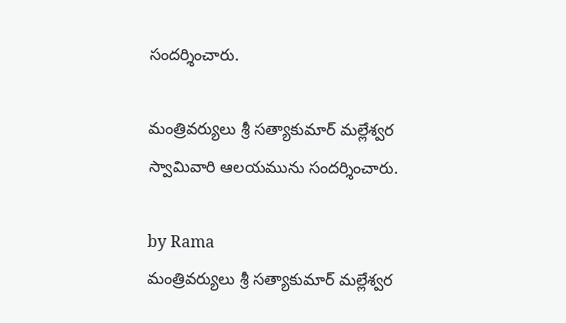సందర్శించారు.

మంత్రివర్యులు శ్రీ సత్యాకుమార్ మల్లేశ్వర స్వామివారి ఆలయమును సందర్శించారు.

by Rama
మంత్రివర్యులు శ్రీ సత్యాకుమార్ మల్లేశ్వర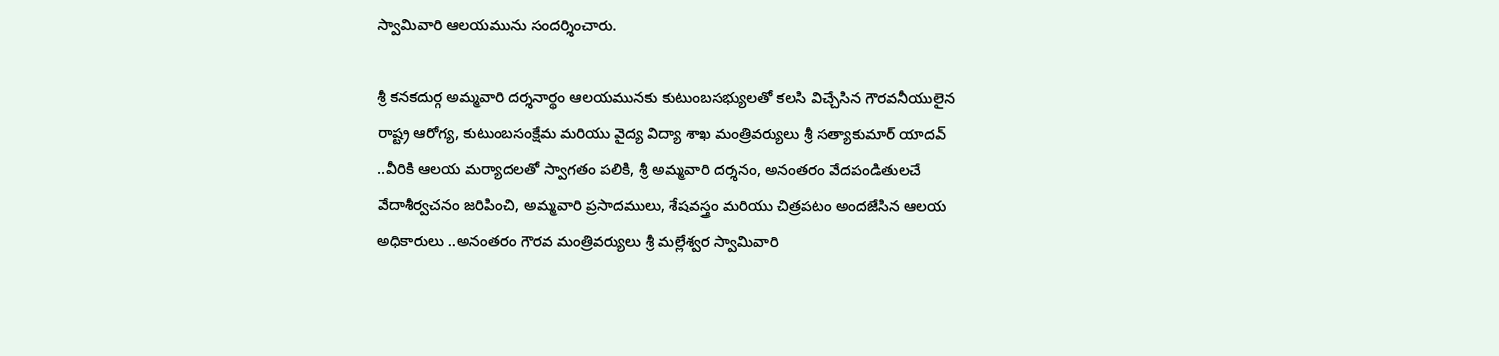స్వామివారి ఆలయమును సందర్శించారు.

శ్రీ కనకదుర్గ అమ్మవారి దర్శనార్థం ఆలయమునకు కుటుంబసభ్యులతో కలసి విచ్చేసిన గౌరవనీయులైన రాష్ట్ర ఆరోగ్య, కుటుంబసంక్షేమ మరియు వైద్య విద్యా శాఖ మంత్రివర్యులు శ్రీ సత్యాకుమార్ యాదవ్ ..వీరికి ఆలయ మర్యాదలతో స్వాగతం పలికి, శ్రీ అమ్మవారి దర్శనం, అనంతరం వేదపండితులచే వేదాశీర్వచనం జరిపించి, అమ్మవారి ప్రసాదములు, శేషవస్త్రం మరియు చిత్రపటం అందజేసిన ఆలయ అధికారులు ..అనంతరం గౌరవ మంత్రివర్యులు శ్రీ మల్లేశ్వర స్వామివారి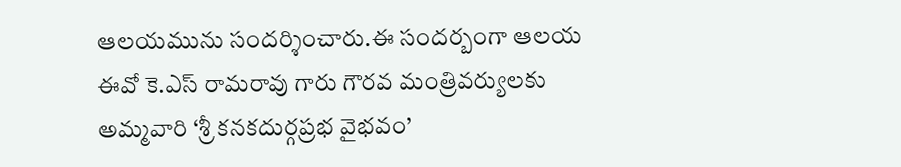ఆలయమును సందర్శించారు.ఈ సందర్బంగా ఆలయ ఈవో కె.ఎస్ రామరావు గారు గౌరవ మంత్రివర్యులకు అమ్మవారి ‘శ్రీ కనకదుర్గప్రభ వైభవం’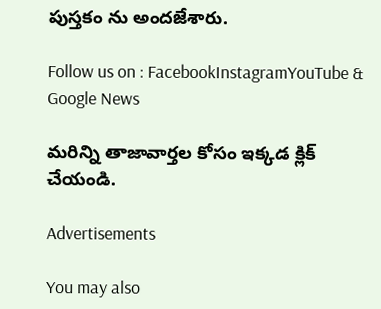పుస్తకం ను అందజేశారు.

Follow us on : FacebookInstagramYouTube & Google News

మరిన్ని తాజావార్తల కోసం ఇక్కడ క్లిక్ చేయండి.

Advertisements

You may also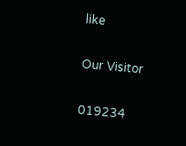like

Our Visitor

019234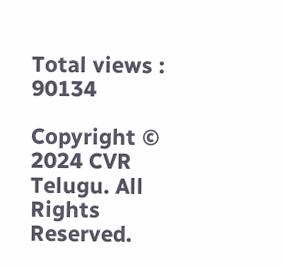Total views : 90134

Copyright © 2024 CVR Telugu. All Rights Reserved.